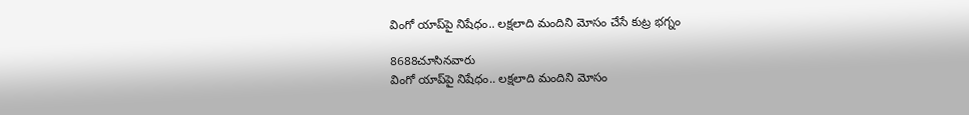వింగో యాప్‌పై నిషేధం.. లక్షలాది మందిని మోసం చేసే కుట్ర భగ్నం

8688చూసినవారు
వింగో యాప్‌పై నిషేధం.. లక్షలాది మందిని మోసం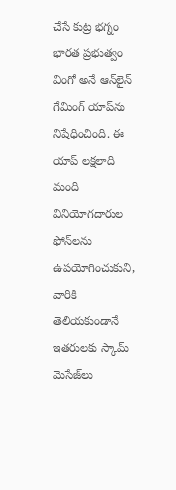చేసే కుట్ర భగ్నం
భారత ప్రభుత్వం వింగో అనే ఆన్‌లైన్ గేమింగ్ యాప్‌ను నిషేధించింది. ఈ యాప్ లక్షలాది మంది వినియోగదారుల ఫోన్‌లను ఉపయోగించుకుని, వారికి తెలియకుండానే ఇతరులకు స్కామ్ మెసేజ్‌లు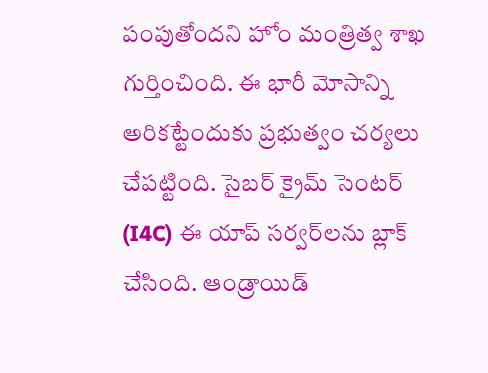పంపుతోందని హోం మంత్రిత్వ శాఖ గుర్తించింది. ఈ భారీ మోసాన్ని అరికట్టేందుకు ప్రభుత్వం చర్యలు చేపట్టింది. సైబర్ క్రైమ్ సెంటర్ (I4C) ఈ యాప్ సర్వర్‌లను బ్లాక్ చేసింది. ఆండ్రాయిడ్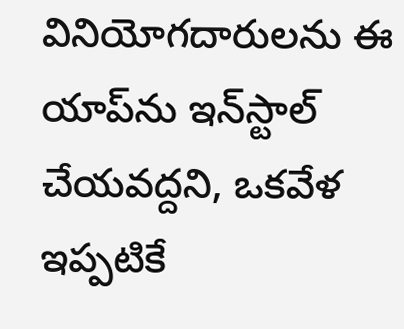వినియోగదారులను ఈ యాప్‌ను ఇన్‌స్టాల్ చేయవద్దని, ఒకవేళ ఇప్పటికే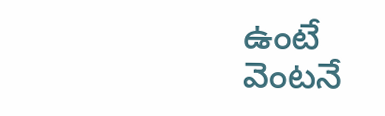ఉంటే వెంటనే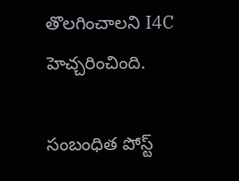తొలగించాలని I4C హెచ్చరించింది.

సంబంధిత పోస్ట్